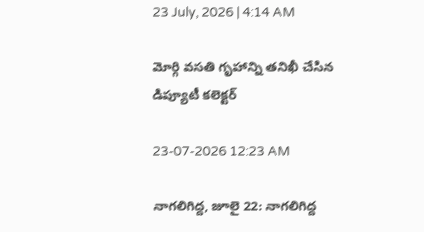23 July, 2026 | 4:14 AM

మోర్గి వసతి గృహాన్ని తనిఖీ చేసిన డిప్యూటీ కలెక్టర్

23-07-2026 12:23 AM

నాగలిగిద్ద, జూలై 22: నాగలిగిద్ద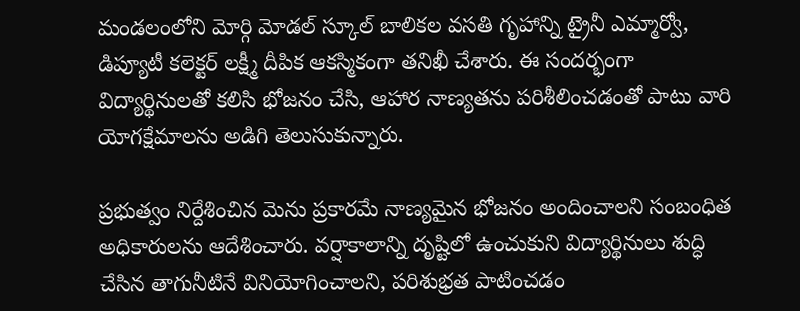మండలంలోని మోర్గి మోడల్ స్కూల్ బాలికల వసతి గృహాన్ని ట్రైనీ ఎమ్మార్వో, డిప్యూటీ కలెక్టర్ లక్ష్మీ దీపిక ఆకస్మికంగా తనిఖీ చేశారు. ఈ సందర్భంగా విద్యార్థినులతో కలిసి భోజనం చేసి, ఆహార నాణ్యతను పరిశీలించడంతో పాటు వారి యోగక్షేమాలను అడిగి తెలుసుకున్నారు.

ప్రభుత్వం నిర్దేశించిన మెను ప్రకారమే నాణ్యమైన భోజనం అందించాలని సంబంధిత అధికారులను ఆదేశించారు. వర్షాకాలాన్ని దృష్టిలో ఉంచుకుని విద్యార్థినులు శుద్ధి చేసిన తాగునీటినే వినియోగించాలని, పరిశుభ్రత పాటించడం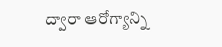ద్వారా ఆరోగ్యాన్ని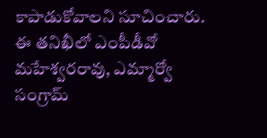కాపాడుకోవాలని సూచించారు. ఈ తనిఖీలో ఎంపీడీవో మహేశ్వరరావు, ఎమ్మార్వో సంగ్రామ్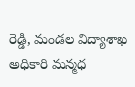రెడ్డి, మండల విద్యాశాఖ అధికారి మన్మధ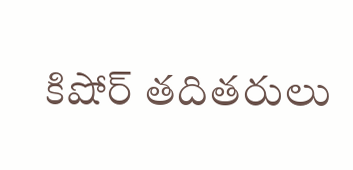కిషోర్ తదితరులు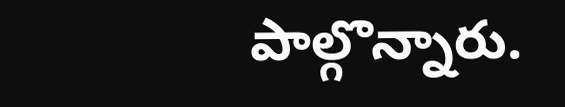పాల్గొన్నారు.